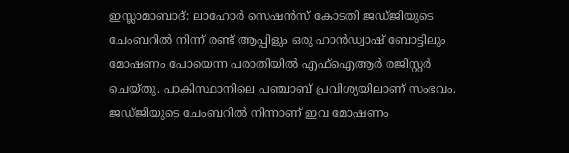ഇസ്ലാമാബാദ്: ലാഹോർ സെഷൻസ് കോടതി ജഡ്ജിയുടെ ചേംബറിൽ നിന്ന് രണ്ട് ആപ്പിളും ഒരു ഹാൻഡ്വാഷ് ബോട്ടിലും മോഷണം പോയെന്ന പരാതിയിൽ എഫ്ഐആർ രജിസ്റ്റർ ചെയ്തു. പാകിസ്ഥാനിലെ പഞ്ചാബ് പ്രവിശ്യയിലാണ് സംഭവം.
ജഡ്ജിയുടെ ചേംബറിൽ നിന്നാണ് ഇവ മോഷണം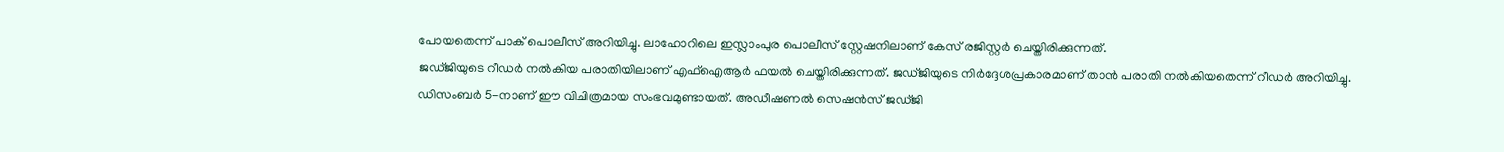പോയതെന്ന് പാക് പൊലീസ് അറിയിച്ചു. ലാഹോറിലെ ഇസ്ലാംപുര പൊലീസ് സ്റ്റേഷനിലാണ് കേസ് രജിസ്റ്റർ ചെയ്തിരിക്കുന്നത്.
ജഡ്ജിയുടെ റീഡർ നൽകിയ പരാതിയിലാണ് എഫ്ഐആർ ഫയൽ ചെയ്തിരിക്കുന്നത്. ജഡ്ജിയുടെ നിർദ്ദേശപ്രകാരമാണ് താൻ പരാതി നൽകിയതെന്ന് റീഡർ അറിയിച്ചു.
ഡിസംബർ 5-നാണ് ഈ വിചിത്രമായ സംഭവമുണ്ടായത്. അഡീഷണൽ സെഷൻസ് ജഡ്ജി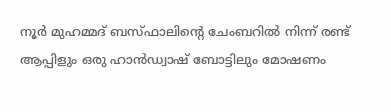നൂർ മുഹമ്മദ് ബസ്ഫാലിന്റെ ചേംബറിൽ നിന്ന് രണ്ട് ആപ്പിളും ഒരു ഹാൻഡ്വാഷ് ബോട്ടിലും മോഷണം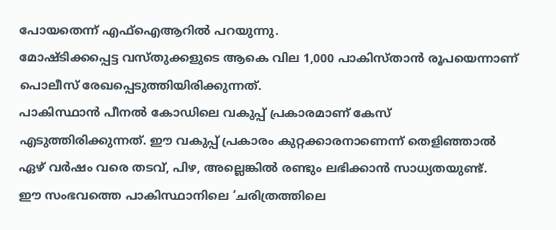പോയതെന്ന് എഫ്ഐആറിൽ പറയുന്നു.
മോഷ്ടിക്കപ്പെട്ട വസ്തുക്കളുടെ ആകെ വില 1,000 പാകിസ്താൻ രൂപയെന്നാണ് പൊലീസ് രേഖപ്പെടുത്തിയിരിക്കുന്നത്.
പാകിസ്ഥാൻ പീനൽ കോഡിലെ വകുപ്പ് പ്രകാരമാണ് കേസ് എടുത്തിരിക്കുന്നത്. ഈ വകുപ്പ് പ്രകാരം കുറ്റക്കാരനാണെന്ന് തെളിഞ്ഞാൽ ഏഴ് വർഷം വരെ തടവ്, പിഴ, അല്ലെങ്കിൽ രണ്ടും ലഭിക്കാൻ സാധ്യതയുണ്ട്.
ഈ സംഭവത്തെ പാകിസ്ഥാനിലെ ‘ചരിത്രത്തിലെ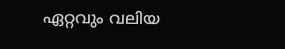ഏറ്റവും വലിയ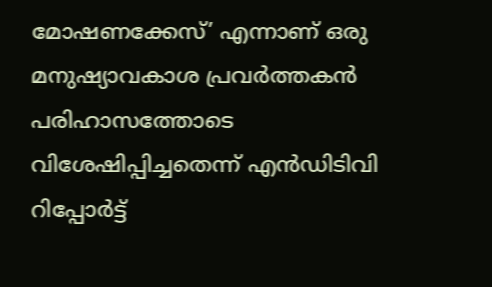മോഷണക്കേസ്’ എന്നാണ് ഒരു മനുഷ്യാവകാശ പ്രവർത്തകൻ പരിഹാസത്തോടെ വിശേഷിപ്പിച്ചതെന്ന് എൻഡിടിവി റിപ്പോർട്ട്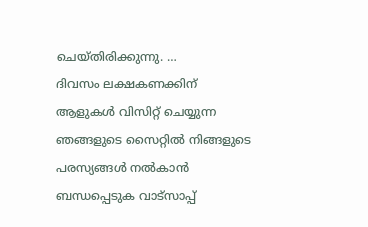ചെയ്തിരിക്കുന്നു. …
ദിവസം ലക്ഷകണക്കിന് ആളുകൾ വിസിറ്റ് ചെയ്യുന്ന ഞങ്ങളുടെ സൈറ്റിൽ നിങ്ങളുടെ പരസ്യങ്ങൾ നൽകാൻ ബന്ധപ്പെടുക വാട്സാപ്പ്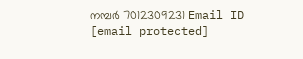നമ്പർ 7012309231 Email ID [email protected]